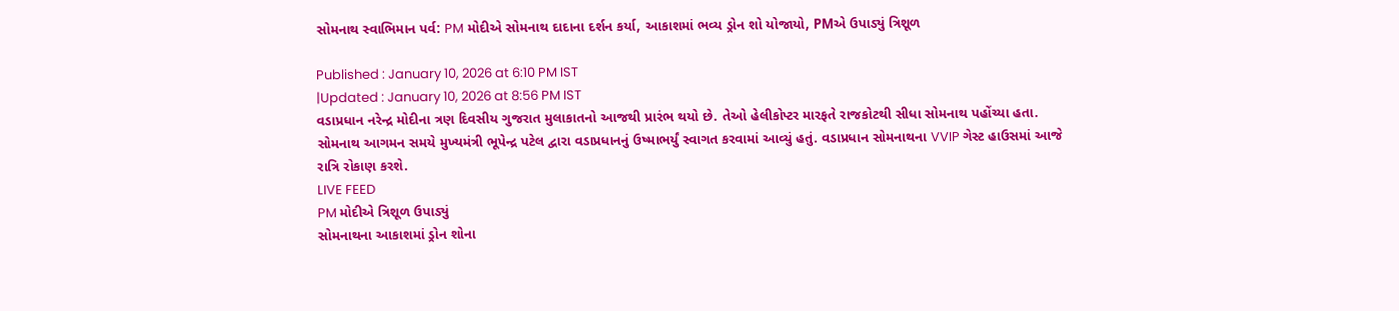સોમનાથ સ્વાભિમાન પર્વ: PM મોદીએ સોમનાથ દાદાના દર્શન કર્યા, આકાશમાં ભવ્ય ડ્રોન શો યોજાયો, PMએ ઉપાડ્યું ત્રિશૂળ

Published : January 10, 2026 at 6:10 PM IST
|Updated : January 10, 2026 at 8:56 PM IST
વડાપ્રધાન નરેન્દ્ર મોદીના ત્રણ દિવસીય ગુજરાત મુલાકાતનો આજથી પ્રારંભ થયો છે. તેઓ હેલીકોપ્ટર મારફતે રાજકોટથી સીધા સોમનાથ પહોંચ્યા હતા. સોમનાથ આગમન સમયે મુખ્યમંત્રી ભૂપેન્દ્ર પટેલ દ્વારા વડાપ્રધાનનું ઉષ્માભર્યું સ્વાગત કરવામાં આવ્યું હતું. વડાપ્રધાન સોમનાથના VVIP ગેસ્ટ હાઉસમાં આજે રાત્રિ રોકાણ કરશે.
LIVE FEED
PM મોદીએ ત્રિશૂળ ઉપાડ્યું
સોમનાથના આકાશમાં ડ્રોન શોના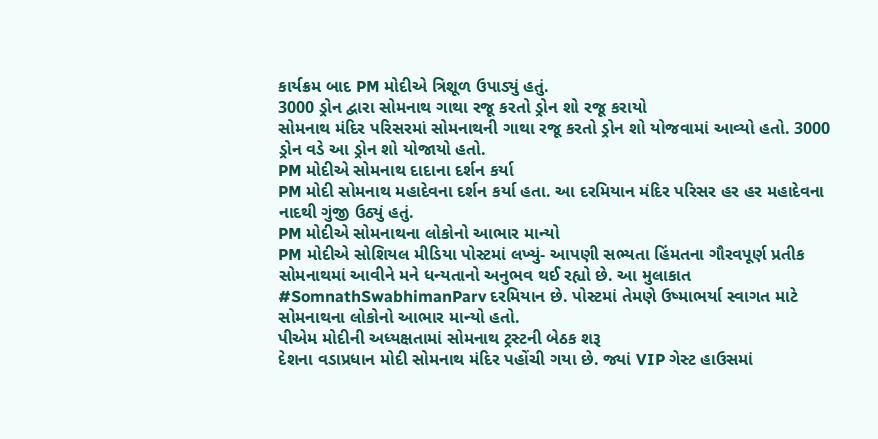કાર્યક્રમ બાદ PM મોદીએ ત્રિશૂળ ઉપાડ્યું હતું.
3000 ડ્રોન દ્વારા સોમનાથ ગાથા રજૂ કરતો ડ્રોન શો રજૂ કરાયો
સોમનાથ મંદિર પરિસરમાં સોમનાથની ગાથા રજૂ કરતો ડ્રોન શો યોજવામાં આવ્યો હતો. 3000 ડ્રોન વડે આ ડ્રોન શો યોજાયો હતો.
PM મોદીએ સોમનાથ દાદાના દર્શન કર્યા
PM મોદી સોમનાથ મહાદેવના દર્શન કર્યા હતા. આ દરમિયાન મંદિર પરિસર હર હર મહાદેવના નાદથી ગુંજી ઉઠ્યું હતું.
PM મોદીએ સોમનાથના લોકોનો આભાર માન્યો
PM મોદીએ સોશિયલ મીડિયા પોસ્ટમાં લખ્યું- આપણી સભ્યતા હિંમતના ગૌરવપૂર્ણ પ્રતીક સોમનાથમાં આવીને મને ધન્યતાનો અનુભવ થઈ રહ્યો છે. આ મુલાકાત #SomnathSwabhimanParv દરમિયાન છે. પોસ્ટમાં તેમણે ઉષ્માભર્યા સ્વાગત માટે સોમનાથના લોકોનો આભાર માન્યો હતો.
પીએમ મોદીની અધ્યક્ષતામાં સોમનાથ ટ્રસ્ટની બેઠક શરૂ
દેશના વડાપ્રધાન મોદી સોમનાથ મંદિર પહોંચી ગયા છે. જ્યાં VIP ગેસ્ટ હાઉસમાં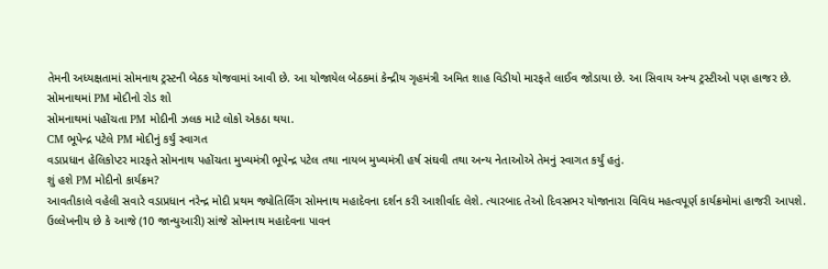તેમની અધ્યક્ષતામાં સોમનાથ ટ્રસ્ટની બેઠક યોજવામાં આવી છે. આ યોજાયેલ બેઠકમાં કેન્દ્રીય ગૃહમંત્રી અમિત શાહ વિડીયો મારફતે લાઈવ જોડાયા છે. આ સિવાય અન્ય ટ્રસ્ટીઓ પણ હાજર છે.
સોમનાથમાં PM મોદીનો રોડ શો
સોમનાથમાં પહોંચતા PM મોદીની ઝલક માટે લોકો એકઠા થયા.
CM ભૂપેન્દ્ર પટેલે PM મોદીનું કર્યું સ્વાગત
વડાપ્રધાન હેલિકોપ્ટર મારફતે સોમનાથ પહોંચતા મુખ્યમંત્રી ભૂપેન્દ્ર પટેલ તથા નાયબ મુખ્યમંત્રી હર્ષ સંઘવી તથા અન્ય નેતાઓએ તેમનું સ્વાગત કર્યું હતું.
શું હશે PM મોદીનો કાર્યક્રમ?
આવતીકાલે વહેલી સવારે વડાપ્રધાન નરેન્દ્ર મોદી પ્રથમ જ્યોતિર્લિંગ સોમનાથ મહાદેવના દર્શન કરી આશીર્વાદ લેશે. ત્યારબાદ તેઓ દિવસભર યોજાનારા વિવિધ મહત્વપૂર્ણ કાર્યક્રમોમાં હાજરી આપશે.
ઉલ્લેખનીય છે કે આજે (10 જાન્યુઆરી) સાંજે સોમનાથ મહાદેવના પાવન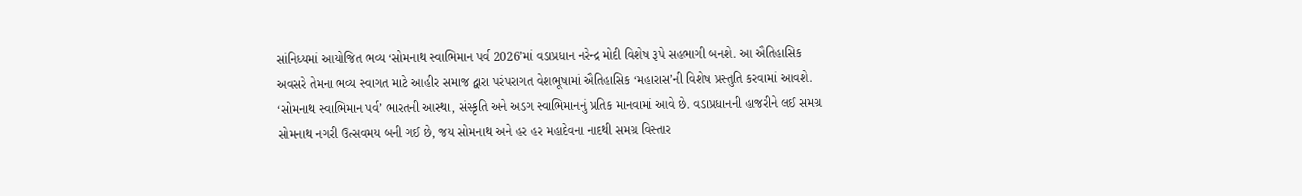સાંનિધ્યમાં આયોજિત ભવ્ય ‘સોમનાથ સ્વાભિમાન પર્વ 2026’માં વડાપ્રધાન નરેન્દ્ર મોદી વિશેષ રૂપે સહભાગી બનશે. આ ઐતિહાસિક અવસરે તેમના ભવ્ય સ્વાગત માટે આહીર સમાજ દ્વારા પરંપરાગત વેશભૂષામાં ઐતિહાસિક ‘મહારાસ’ની વિશેષ પ્રસ્તુતિ કરવામાં આવશે.
‘સોમનાથ સ્વાભિમાન પર્વ’ ભારતની આસ્થા, સંસ્કૃતિ અને અડગ સ્વાભિમાનનું પ્રતિક માનવામાં આવે છે. વડાપ્રધાનની હાજરીને લઈ સમગ્ર સોમનાથ નગરી ઉત્સવમય બની ગઈ છે, જય સોમનાથ અને હર હર મહાદેવના નાદથી સમગ્ર વિસ્તાર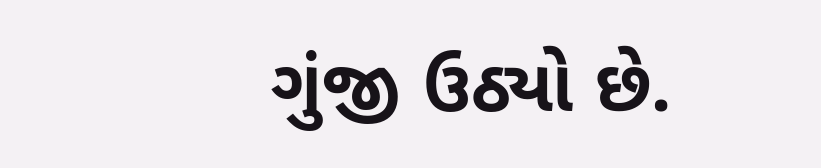ગુંજી ઉઠ્યો છે.